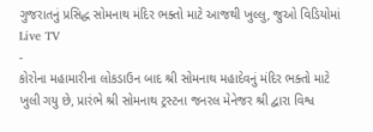ગુજરાતનું પ્રસિદ્ધ સોમનાથ મંદિર ભક્તો માટે આજથી ખુલ્લુ, જુઓ વિડિયોમાં
Live TV
-
કોરોના મહામારીના લોકડાઉન બાદ શ્રી સોમનાથ મહાદેવનું મંદિર ભક્તો માટે ખુલી ગયુ છે, પ્રારંભે શ્રી સોમનાથ ટ્રસ્ટના જનરલ મેનેજર શ્રી દ્વારા વિશ્વ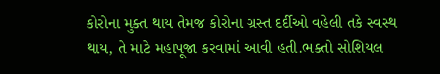કોરોના મુક્ત થાય તેમજ કોરોના ગ્રસ્ત દર્દીઓ વહેલી તકે સ્વસ્થ થાય, તે માટે મહાપૂજા કરવામાં આવી હતી.ભક્તો સોશિયલ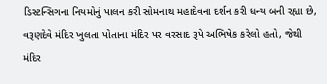ડિસ્ટન્સિગના નિયમોનું પાલન કરી સોમનાથ મહાદેવના દર્શન કરી ધન્ય બની રહ્યા છે, વરૂણદેવે મંદિર ખુલતા પોતાના મંદિર પર વરસાદ રૂપે અભિષેક કરેલો હતો, જેથી મંદિર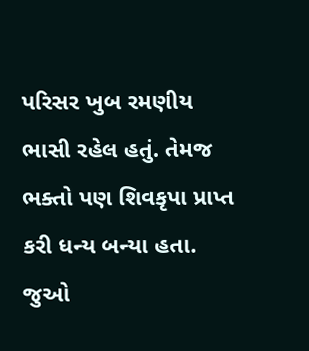પરિસર ખુબ રમણીય ભાસી રહેલ હતું. તેમજ ભક્તો પણ શિવકૃપા પ્રાપ્ત કરી ધન્ય બન્યા હતા.
જુઓ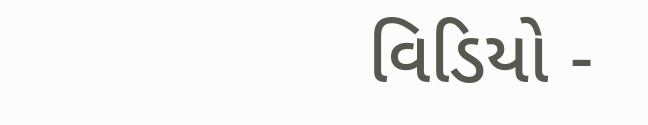વિડિયો -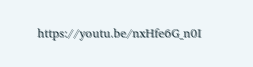https://youtu.be/nxHfe6G_n0I